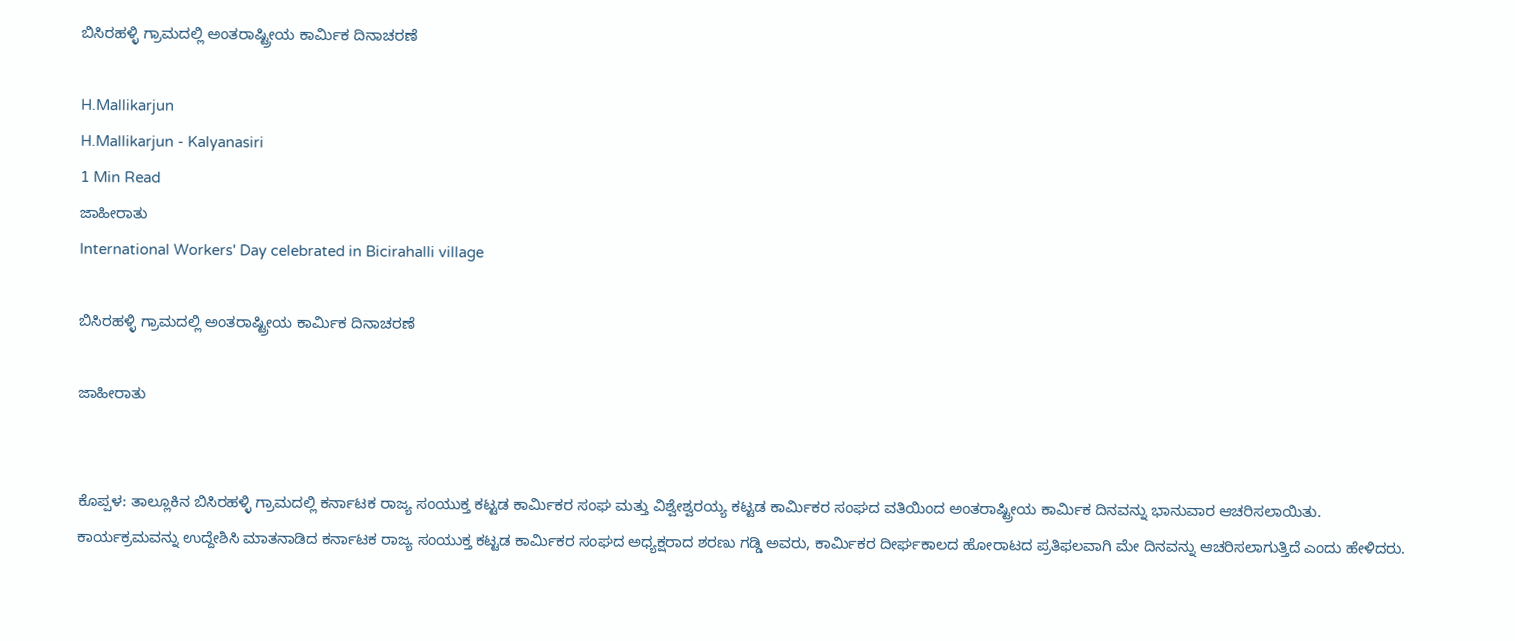ಬಿಸಿರಹಳ್ಳಿ ಗ್ರಾಮದಲ್ಲಿ ಅಂತರಾಷ್ಟ್ರೀಯ ಕಾರ್ಮಿಕ ದಿನಾಚರಣೆ

H.Mallikarjun
H.Mallikarjun - Kalyanasiri
1 Min Read
ಜಾಹೀರಾತು
International Workers' Day celebrated in Bicirahalli village

ಬಿಸಿರಹಳ್ಳಿ ಗ್ರಾಮದಲ್ಲಿ ಅಂತರಾಷ್ಟ್ರೀಯ ಕಾರ್ಮಿಕ ದಿನಾಚರಣೆ

ಜಾಹೀರಾತು


ಕೊಪ್ಪಳ: ತಾಲ್ಲೂಕಿನ ಬಿಸಿರಹಳ್ಳಿ ಗ್ರಾಮದಲ್ಲಿ ಕರ್ನಾಟಕ ರಾಜ್ಯ ಸಂಯುಕ್ತ ಕಟ್ಟಡ ಕಾರ್ಮಿಕರ ಸಂಘ ಮತ್ತು ವಿಶ್ವೇಶ್ವರಯ್ಯ ಕಟ್ಟಡ ಕಾರ್ಮಿಕರ ಸಂಘದ ವತಿಯಿಂದ ಅಂತರಾಷ್ಟ್ರೀಯ ಕಾರ್ಮಿಕ ದಿನವನ್ನು ಭಾನುವಾರ ಆಚರಿಸಲಾಯಿತು.
ಕಾರ್ಯಕ್ರಮವನ್ನು ಉದ್ದೇಶಿಸಿ ಮಾತನಾಡಿದ ಕರ್ನಾಟಕ ರಾಜ್ಯ ಸಂಯುಕ್ತ ಕಟ್ಟಡ ಕಾರ್ಮಿಕರ ಸಂಘದ ಅಧ್ಯಕ್ಷರಾದ ಶರಣು ಗಡ್ಡಿ ಅವರು, ಕಾರ್ಮಿಕರ ದೀರ್ಘಕಾಲದ ಹೋರಾಟದ ಪ್ರತಿಫಲವಾಗಿ ಮೇ ದಿನವನ್ನು ಆಚರಿಸಲಾಗುತ್ತಿದೆ ಎಂದು ಹೇಳಿದರು.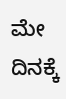ಮೇ ದಿನಕ್ಕೆ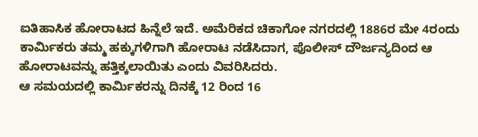ಐತಿಹಾಸಿಕ ಹೋರಾಟದ ಹಿನ್ನೆಲೆ ಇದೆ. ಅಮೆರಿಕದ ಚಿಕಾಗೋ ನಗರದಲ್ಲಿ 1886ರ ಮೇ 4ರಂದು ಕಾರ್ಮಿಕರು ತಮ್ಮ ಹಕ್ಕುಗಳಿಗಾಗಿ ಹೋರಾಟ ನಡೆಸಿದಾಗ, ಪೊಲೀಸ್ ದೌರ್ಜನ್ಯದಿಂದ ಆ ಹೋರಾಟವನ್ನು ಹತ್ತಿಕ್ಕಲಾಯಿತು ಎಂದು ವಿವರಿಸಿದರು.
ಆ ಸಮಯದಲ್ಲಿ ಕಾರ್ಮಿಕರನ್ನು ದಿನಕ್ಕೆ 12 ರಿಂದ 16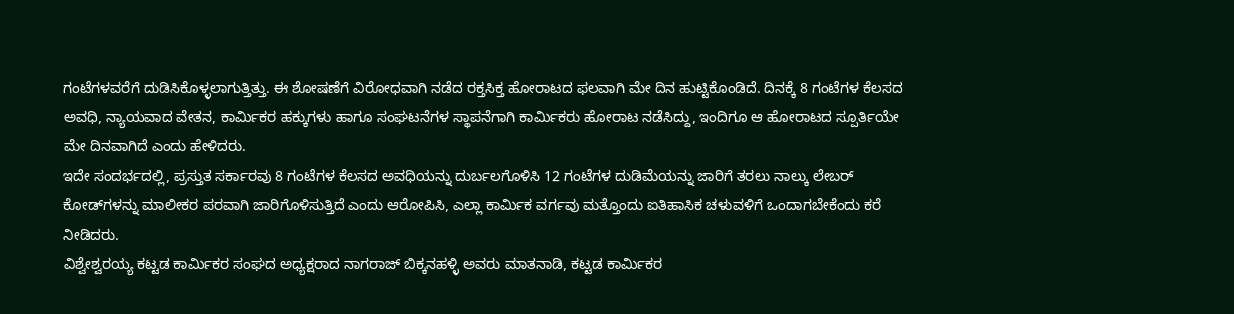ಗಂಟೆಗಳವರೆಗೆ ದುಡಿಸಿಕೊಳ್ಳಲಾಗುತ್ತಿತ್ತು. ಈ ಶೋಷಣೆಗೆ ವಿರೋಧವಾಗಿ ನಡೆದ ರಕ್ತಸಿಕ್ತ ಹೋರಾಟದ ಫಲವಾಗಿ ಮೇ ದಿನ ಹುಟ್ಟಿಕೊಂಡಿದೆ. ದಿನಕ್ಕೆ 8 ಗಂಟೆಗಳ ಕೆಲಸದ ಅವಧಿ, ನ್ಯಾಯವಾದ ವೇತನ, ಕಾರ್ಮಿಕರ ಹಕ್ಕುಗಳು ಹಾಗೂ ಸಂಘಟನೆಗಳ ಸ್ಥಾಪನೆಗಾಗಿ ಕಾರ್ಮಿಕರು ಹೋರಾಟ ನಡೆಸಿದ್ದು, ಇಂದಿಗೂ ಆ ಹೋರಾಟದ ಸ್ಪೂರ್ತಿಯೇ ಮೇ ದಿನವಾಗಿದೆ ಎಂದು ಹೇಳಿದರು.
ಇದೇ ಸಂದರ್ಭದಲ್ಲಿ, ಪ್ರಸ್ತುತ ಸರ್ಕಾರವು 8 ಗಂಟೆಗಳ ಕೆಲಸದ ಅವಧಿಯನ್ನು ದುರ್ಬಲಗೊಳಿಸಿ 12 ಗಂಟೆಗಳ ದುಡಿಮೆಯನ್ನು ಜಾರಿಗೆ ತರಲು ನಾಲ್ಕು ಲೇಬರ್ ಕೋಡ್‌ಗಳನ್ನು ಮಾಲೀಕರ ಪರವಾಗಿ ಜಾರಿಗೊಳಿಸುತ್ತಿದೆ ಎಂದು ಆರೋಪಿಸಿ, ಎಲ್ಲಾ ಕಾರ್ಮಿಕ ವರ್ಗವು ಮತ್ತೊಂದು ಐತಿಹಾಸಿಕ ಚಳುವಳಿಗೆ ಒಂದಾಗಬೇಕೆಂದು ಕರೆ ನೀಡಿದರು.
ವಿಶ್ವೇಶ್ವರಯ್ಯ ಕಟ್ಟಡ ಕಾರ್ಮಿಕರ ಸಂಘದ ಅಧ್ಯಕ್ಷರಾದ ನಾಗರಾಜ್ ಬಿಕ್ಕನಹಳ್ಳಿ ಅವರು ಮಾತನಾಡಿ, ಕಟ್ಟಡ ಕಾರ್ಮಿಕರ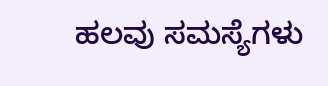ಹಲವು ಸಮಸ್ಯೆಗಳು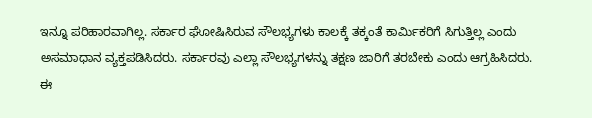ಇನ್ನೂ ಪರಿಹಾರವಾಗಿಲ್ಲ. ಸರ್ಕಾರ ಘೋಷಿಸಿರುವ ಸೌಲಭ್ಯಗಳು ಕಾಲಕ್ಕೆ ತಕ್ಕಂತೆ ಕಾರ್ಮಿಕರಿಗೆ ಸಿಗುತ್ತಿಲ್ಲ ಎಂದು ಅಸಮಾಧಾನ ವ್ಯಕ್ತಪಡಿಸಿದರು. ಸರ್ಕಾರವು ಎಲ್ಲಾ ಸೌಲಭ್ಯಗಳನ್ನು ತಕ್ಷಣ ಜಾರಿಗೆ ತರಬೇಕು ಎಂದು ಆಗ್ರಹಿಸಿದರು.
ಈ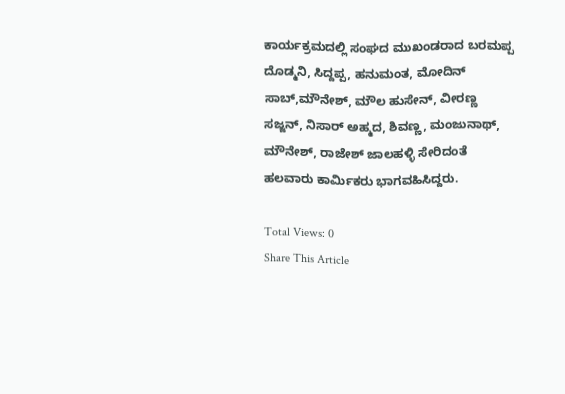ಕಾರ್ಯಕ್ರಮದಲ್ಲಿ ಸಂಘದ ಮುಖಂಡರಾದ ಬರಮಪ್ಪ ದೊಡ್ಮನಿ, ಸಿದ್ದಪ್ಪ, ಹನುಮಂತ, ಮೋದಿನ್ ಸಾಬ್,ಮೌನೇಶ್, ಮೌಲ ಹುಸೇನ್, ವೀರಣ್ಣ ಸಜ್ಜನ್, ನಿಸಾರ್ ಅಹ್ಮದ, ಶಿವಣ್ಣ, ಮಂಜುನಾಥ್, ಮೌನೇಶ್, ರಾಜೇಶ್ ಜಾಲಹಳ್ಳಿ ಸೇರಿದಂತೆ ಹಲವಾರು ಕಾರ್ಮಿಕರು ಭಾಗವಹಿಸಿದ್ದರು.

Total Views: 0
Share This Article